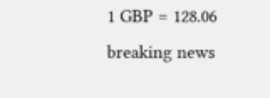1 GBP = 128.06
breaking news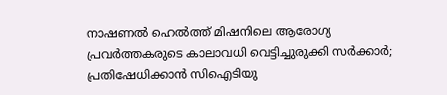നാഷണല്‍ ഹെല്‍ത്ത് മിഷനിലെ ആരോഗ്യ പ്രവര്‍ത്തകരുടെ കാലാവധി വെട്ടിച്ചുരുക്കി സര്‍ക്കാര്‍; പ്രതിഷേധിക്കാന്‍ സിഐടിയു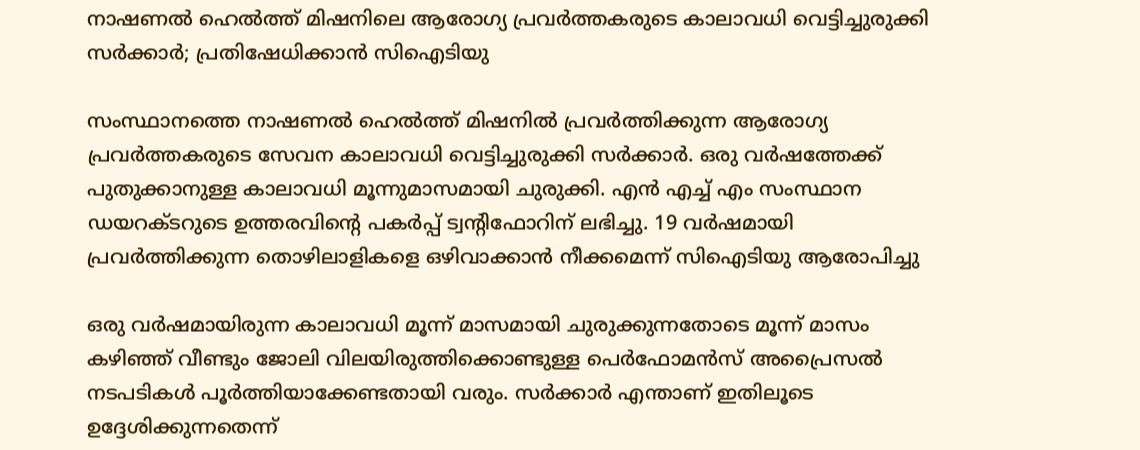നാഷണല്‍ ഹെല്‍ത്ത് മിഷനിലെ ആരോഗ്യ പ്രവര്‍ത്തകരുടെ കാലാവധി വെട്ടിച്ചുരുക്കി സര്‍ക്കാര്‍; പ്രതിഷേധിക്കാന്‍ സിഐടിയു

സംസ്ഥാനത്തെ നാഷണല്‍ ഹെല്‍ത്ത് മിഷനില്‍ പ്രവര്‍ത്തിക്കുന്ന ആരോഗ്യ പ്രവര്‍ത്തകരുടെ സേവന കാലാവധി വെട്ടിച്ചുരുക്കി സര്‍ക്കാര്‍. ഒരു വര്‍ഷത്തേക്ക് പുതുക്കാനുള്ള കാലാവധി മൂന്നുമാസമായി ചുരുക്കി. എന്‍ എച്ച് എം സംസ്ഥാന ഡയറക്ടറുടെ ഉത്തരവിന്റെ പകര്‍പ്പ് ട്വന്റിഫോറിന് ലഭിച്ചു. 19 വര്‍ഷമായി പ്രവര്‍ത്തിക്കുന്ന തൊഴിലാളികളെ ഒഴിവാക്കാന്‍ നീക്കമെന്ന് സിഐടിയു ആരോപിച്ചു

ഒരു വര്‍ഷമായിരുന്ന കാലാവധി മൂന്ന് മാസമായി ചുരുക്കുന്നതോടെ മൂന്ന് മാസം കഴിഞ്ഞ് വീണ്ടും ജോലി വിലയിരുത്തിക്കൊണ്ടുള്ള പെര്‍ഫോമന്‍സ് അപ്രൈസല്‍ നടപടികള്‍ പൂര്‍ത്തിയാക്കേണ്ടതായി വരും. സര്‍ക്കാര്‍ എന്താണ് ഇതിലൂടെ ഉദ്ദേശിക്കുന്നതെന്ന്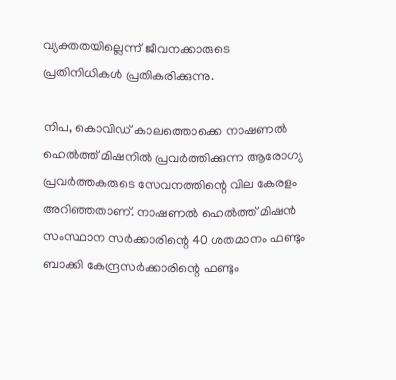വ്യക്തതയില്ലെന്ന് ജീവനക്കാരുടെ പ്രതിനിധികള്‍ പ്രതികരിക്കുന്നു.

നിപ, കൊവിഡ് കാലത്തൊക്കെ നാഷണല്‍ ഹെല്‍ത്ത് മിഷനില്‍ പ്രവര്‍ത്തിക്കുന്ന ആരോഗ്യ പ്രവര്‍ത്തകരുടെ സേവനത്തിന്റെ വില കേരളം അറിഞ്ഞതാണ്. നാഷണല്‍ ഹെല്‍ത്ത് മിഷന്‍ സംസ്ഥാന സര്‍ക്കാരിന്റെ 40 ശതമാനം ഫണ്ടും ബാക്കി കേന്ദ്രസര്‍ക്കാരിന്റെ ഫണ്ടും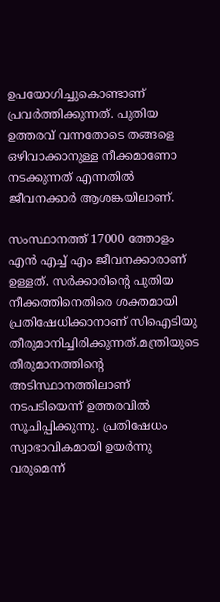ഉപയോഗിച്ചുകൊണ്ടാണ് പ്രവര്‍ത്തിക്കുന്നത്. പുതിയ ഉത്തരവ് വന്നതോടെ തങ്ങളെ ഒഴിവാക്കാനുള്ള നീക്കമാണോ നടക്കുന്നത് എന്നതില്‍ ജീവനക്കാര്‍ ആശങ്കയിലാണ്.

സംസ്ഥാനത്ത് 17000 ത്തോളം എന്‍ എച്ച് എം ജീവനക്കാരാണ് ഉള്ളത്. സര്‍ക്കാരിന്റെ പുതിയ നീക്കത്തിനെതിരെ ശക്തമായി പ്രതിഷേധിക്കാനാണ് സിഐടിയു തീരുമാനിച്ചിരിക്കുന്നത്.മന്ത്രിയുടെ തീരുമാനത്തിന്റെ അടിസ്ഥാനത്തിലാണ് നടപടിയെന്ന് ഉത്തരവില്‍ സൂചിപ്പിക്കുന്നു. പ്രതിഷേധം സ്വാഭാവികമായി ഉയര്‍ന്നു വരുമെന്ന്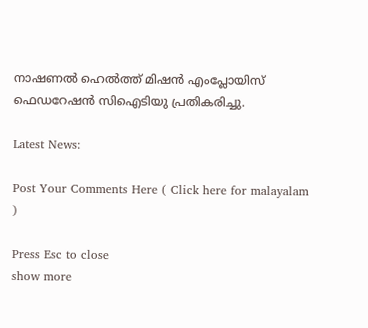നാഷണല്‍ ഹെല്‍ത്ത് മിഷന്‍ എംപ്ലോയിസ് ഫെഡറേഷന്‍ സിഐടിയു പ്രതികരിച്ചു.

Latest News:

Post Your Comments Here ( Click here for malayalam )

Press Esc to close
show more